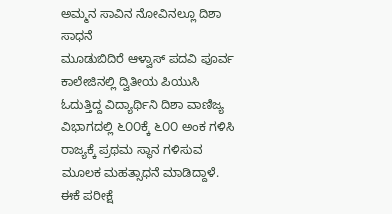ಅಮ್ಮನ ಸಾವಿನ ನೋವಿನಲ್ಲೂ ದಿಶಾ
ಸಾಧನೆ
ಮೂಡುಬಿದಿರೆ ಆಳ್ವಾಸ್ ಪದವಿ ಪೂರ್ವ ಕಾಲೇಜಿನಲ್ಲಿ ದ್ವಿತೀಯ ಪಿಯುಸಿ ಓದುತ್ತಿದ್ದ ವಿದ್ಯಾರ್ಥಿನಿ ದಿಶಾ ವಾಣಿಜ್ಯ ವಿಭಾಗದಲ್ಲಿ ೬೦೦ಕ್ಕೆ ೬೦೦ ಅಂಕ ಗಳಿಸಿ ರಾಜ್ಯಕ್ಕೆ ಪ್ರಥಮ ಸ್ಥಾನ ಗಳಿಸುವ ಮೂಲಕ ಮಹತ್ಸಾಧನೆ ಮಾಡಿದ್ದಾಳೆ. ಈಕೆ ಪರೀಕ್ಷೆ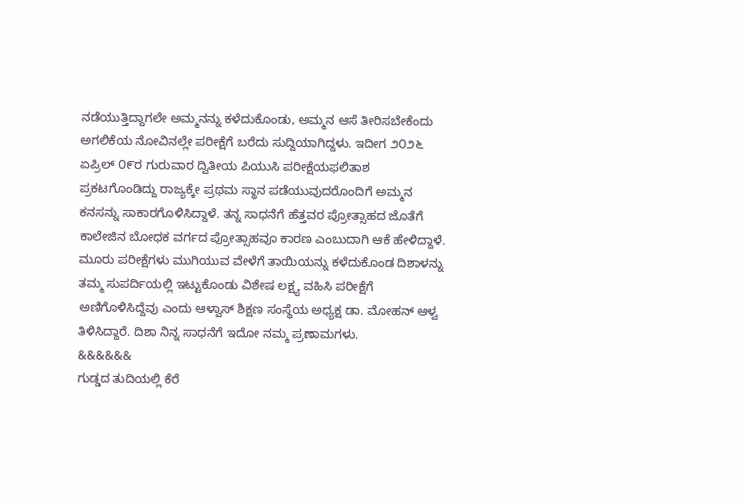ನಡೆಯುತ್ತಿದ್ದಾಗಲೇ ಅಮ್ಮನನ್ನು ಕಳೆದುಕೊಂಡು, ಅಮ್ಮನ ಆಸೆ ತೀರಿಸಬೇಕೆಂದು ಅಗಲಿಕೆಯ ನೋವಿನಲ್ಲೇ ಪರೀಕ್ಷೆಗೆ ಬರೆದು ಸುದ್ದಿಯಾಗಿದ್ದಳು. ಇದೀಗ ೨೦೨೬ ಏಪ್ರಿಲ್ ೦೯ರ ಗುರುವಾರ ದ್ವಿತೀಯ ಪಿಯುಸಿ ಪರೀಕ್ಷೆಯಫಲಿತಾಶ ಪ್ರಕಟಗೊಂಡಿದ್ದು ರಾಜ್ಯಕ್ಕೇ ಪ್ರಥಮ ಸ್ಥಾನ ಪಡೆಯುವುದರೊಂದಿಗೆ ಅಮ್ಮನ ಕನಸನ್ನು ಸಾಕಾರಗೊಳಿಸಿದ್ದಾಳೆ. ತನ್ನ ಸಾಧನೆಗೆ ಹೆತ್ತವರ ಪ್ರೋತ್ಸಾಹದ ಜೊತೆಗೆ ಕಾಲೇಜಿನ ಬೋಧಕ ವರ್ಗದ ಪ್ರೋತ್ಸಾಹವೂ ಕಾರಣ ಎಂಬುದಾಗಿ ಆಕೆ ಹೇಳಿದ್ದಾಳೆ. ಮೂರು ಪರೀಕ್ಷೆಗಳು ಮುಗಿಯುವ ವೇಳೆಗೆ ತಾಯಿಯನ್ನು ಕಳೆದುಕೊಂಡ ದಿಶಾಳನ್ನು ತಮ್ಮ ಸುಪರ್ದಿಯಲ್ಲಿ ಇಟ್ಟುಕೊಂಡು ವಿಶೇಷ ಲಕ್ಷ್ಯ ವಹಿಸಿ ಪರೀಕ್ಷೆಗೆ ಅಣಿಗೊಳಿಸಿದ್ದೆವು ಎಂದು ಆಳ್ವಾಸ್ ಶಿಕ್ಷಣ ಸಂಸ್ಥೆಯ ಅಧ್ಯಕ್ಷ ಡಾ. ಮೋಹನ್ ಆಳ್ವ ತಿಳಿಸಿದ್ದಾರೆ. ದಿಶಾ ನಿನ್ನ ಸಾಧನೆಗೆ ಇದೋ ನಮ್ಮ ಪ್ರಣಾಮಗಳು.
&&&&&&
ಗುಡ್ಡದ ತುದಿಯಲ್ಲಿ ಕೆರೆ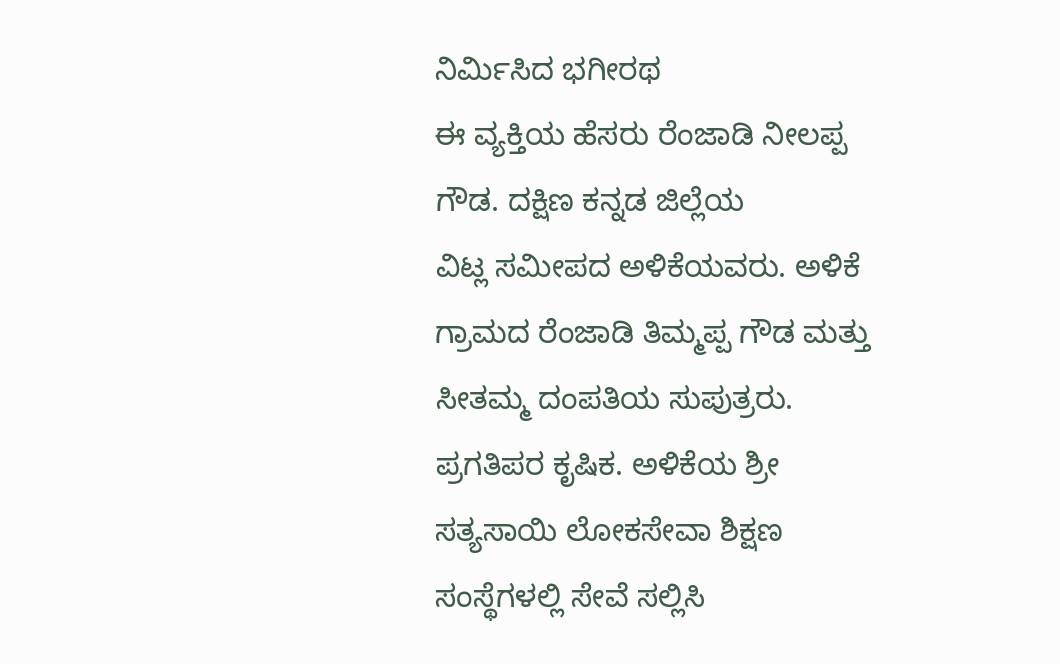ನಿರ್ಮಿಸಿದ ಭಗೀರಥ
ಈ ವ್ಯಕ್ತಿಯ ಹೆಸರು ರೆಂಜಾಡಿ ನೀಲಪ್ಪ ಗೌಡ. ದಕ್ಷಿಣ ಕನ್ನಡ ಜಿಲ್ಲೆಯ
ವಿಟ್ಲ ಸಮೀಪದ ಅಳಿಕೆಯವರು. ಅಳಿಕೆ ಗ್ರಾಮದ ರೆಂಜಾಡಿ ತಿಮ್ಮಪ್ಪ ಗೌಡ ಮತ್ತು ಸೀತಮ್ಮ ದಂಪತಿಯ ಸುಪುತ್ರರು.
ಪ್ರಗತಿಪರ ಕೃಷಿಕ. ಅಳಿಕೆಯ ಶ್ರೀ ಸತ್ಯಸಾಯಿ ಲೋಕಸೇವಾ ಶಿಕ್ಷಣ ಸಂಸ್ಥೆಗಳಲ್ಲಿ ಸೇವೆ ಸಲ್ಲಿಸಿ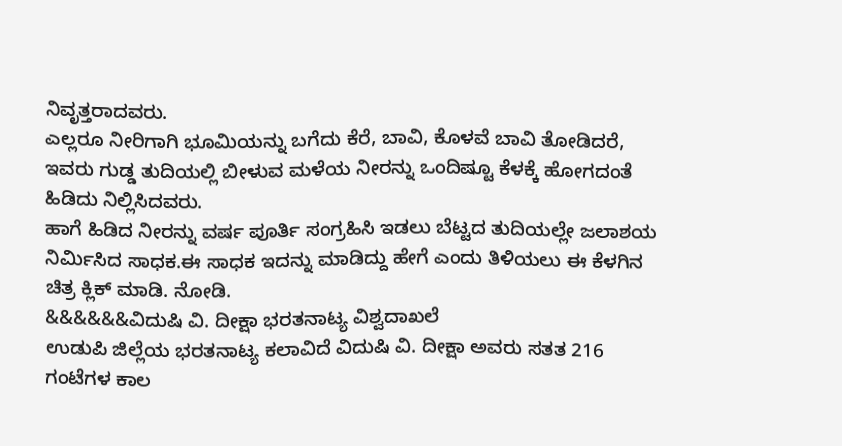ನಿವೃತ್ತರಾದವರು.
ಎಲ್ಲರೂ ನೀರಿಗಾಗಿ ಭೂಮಿಯನ್ನು ಬಗೆದು ಕೆರೆ, ಬಾವಿ, ಕೊಳವೆ ಬಾವಿ ತೋಡಿದರೆ, ಇವರು ಗುಡ್ಡ ತುದಿಯಲ್ಲಿ ಬೀಳುವ ಮಳೆಯ ನೀರನ್ನು ಒಂದಿಷ್ಟೂ ಕೆಳಕ್ಕೆ ಹೋಗದಂತೆ ಹಿಡಿದು ನಿಲ್ಲಿಸಿದವರು.
ಹಾಗೆ ಹಿಡಿದ ನೀರನ್ನು ವರ್ಷ ಪೂರ್ತಿ ಸಂಗ್ರಹಿಸಿ ಇಡಲು ಬೆಟ್ಟದ ತುದಿಯಲ್ಲೇ ಜಲಾಶಯ ನಿರ್ಮಿಸಿದ ಸಾಧಕ.ಈ ಸಾಧಕ ಇದನ್ನು ಮಾಡಿದ್ದು ಹೇಗೆ ಎಂದು ತಿಳಿಯಲು ಈ ಕೆಳಗಿನ ಚಿತ್ರ ಕ್ಲಿಕ್ ಮಾಡಿ. ನೋಡಿ.
&&&&&&ವಿದುಷಿ ವಿ. ದೀಕ್ಷಾ ಭರತನಾಟ್ಯ ವಿಶ್ವದಾಖಲೆ
ಉಡುಪಿ ಜಿಲ್ಲೆಯ ಭರತನಾಟ್ಯ ಕಲಾವಿದೆ ವಿದುಷಿ ವಿ. ದೀಕ್ಷಾ ಅವರು ಸತತ 216 ಗಂಟೆಗಳ ಕಾಲ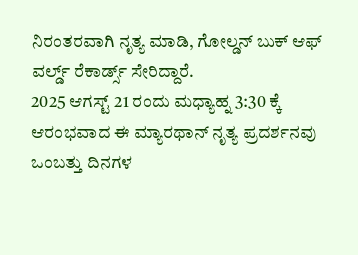ನಿರಂತರವಾಗಿ ನೃತ್ಯ ಮಾಡಿ, ಗೋಲ್ಡನ್ ಬುಕ್ ಆಫ್ ವರ್ಲ್ಡ್ ರೆಕಾರ್ಡ್ಸ್ ಸೇರಿದ್ದಾರೆ.
2025 ಆಗಸ್ಟ್ 21 ರಂದು ಮಧ್ಯಾಹ್ನ 3:30 ಕ್ಕೆ ಆರಂಭವಾದ ಈ ಮ್ಯಾರಥಾನ್ ನೃತ್ಯ ಪ್ರದರ್ಶನವು ಒಂಬತ್ತು ದಿನಗಳ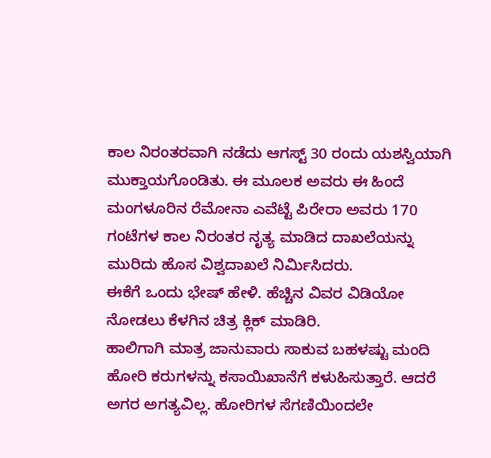ಕಾಲ ನಿರಂತರವಾಗಿ ನಡೆದು ಆಗಸ್ಟ್ 30 ರಂದು ಯಶಸ್ವಿಯಾಗಿ ಮುಕ್ತಾಯಗೊಂಡಿತು. ಈ ಮೂಲಕ ಅವರು ಈ ಹಿಂದೆ ಮಂಗಳೂರಿನ ರೆಮೋನಾ ಎವೆಟ್ಟೆ ಪಿರೇರಾ ಅವರು 170 ಗಂಟೆಗಳ ಕಾಲ ನಿರಂತರ ನೃತ್ಯ ಮಾಡಿದ ದಾಖಲೆಯನ್ನು ಮುರಿದು ಹೊಸ ವಿಶ್ವದಾಖಲೆ ನಿರ್ಮಿಸಿದರು.
ಈಕೆಗೆ ಒಂದು ಭೇಷ್ ಹೇಳಿ. ಹೆಚ್ಚಿನ ವಿವರ ವಿಡಿಯೋ ನೋಡಲು ಕೆಳಗಿನ ಚಿತ್ರ ಕ್ಲಿಕ್ ಮಾಡಿರಿ.
ಹಾಲಿಗಾಗಿ ಮಾತ್ರ ಜಾನುವಾರು ಸಾಕುವ ಬಹಳಷ್ಟು ಮಂದಿ ಹೋರಿ ಕರುಗಳನ್ನು ಕಸಾಯಿಖಾನೆಗೆ ಕಳುಹಿಸುತ್ತಾರೆ. ಆದರೆ ಅಗರ ಅಗತ್ಯವಿಲ್ಲ. ಹೋರಿಗಳ ಸೆಗಣಿಯಿಂದಲೇ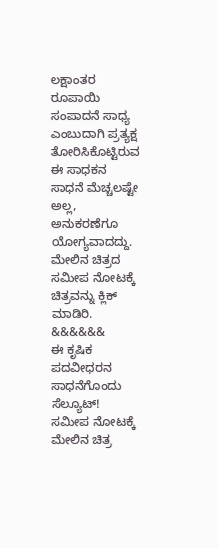ಲಕ್ಷಾಂತರ ರೂಪಾಯಿ ಸಂಪಾದನೆ ಸಾಧ್ಯ ಎಂಬುದಾಗಿ ಪ್ರತ್ಯಕ್ಷ ತೋರಿಸಿಕೊಟ್ಟಿರುವ ಈ ಸಾಧಕನ ಸಾಧನೆ ಮೆಚ್ಚಲಷ್ಟೇ ಅಲ್ಲ, ಅನುಕರಣೆಗೂ ಯೋಗ್ಯವಾದದ್ದು.
ಮೇಲಿನ ಚಿತ್ರದ ಸಮೀಪ ನೋಟಕ್ಕೆ ಚಿತ್ರವನ್ನು ಕ್ಲಿಕ್ ಮಾಡಿರಿ.
&&&&&&
ಈ ಕೃಷಿಕ ಪದವೀಧರನ ಸಾಧನೆಗೊಂದು ಸೆಲ್ಯೂಟ್!
ಸಮೀಪ ನೋಟಕ್ಕೆ ಮೇಲಿನ ಚಿತ್ರ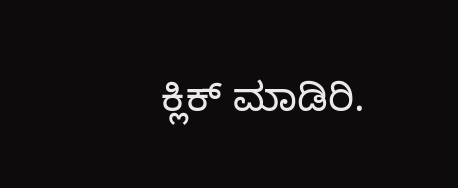ಕ್ಲಿಕ್ ಮಾಡಿರಿ.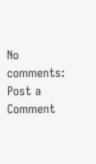No comments:
Post a Comment